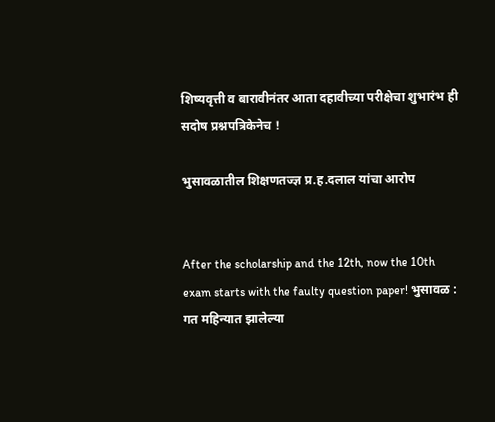शिष्यवृत्ती व बारावीनंतर आता दहावीच्या परीक्षेचा शुभारंभ ही सदोष प्रश्नपत्रिकेनेच !

भुसावळातील शिक्षणतज्ज्ञ प्र.ह.दलाल यांचा आरोप


After the scholarship and the 12th, now the 10th exam starts with the faulty question paper! भुसावळ : गत महिन्यात झालेल्या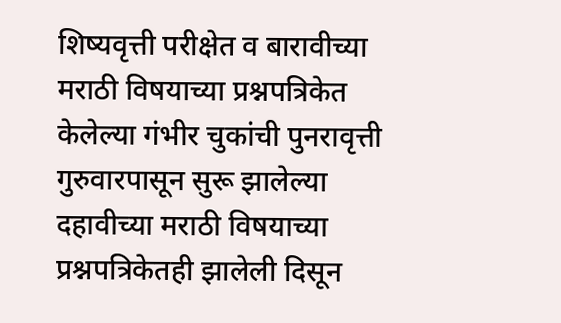शिष्यवृत्ती परीक्षेत व बारावीच्या मराठी विषयाच्या प्रश्नपत्रिकेत केलेल्या गंभीर चुकांची पुनरावृत्ती गुरुवारपासून सुरू झालेल्या दहावीच्या मराठी विषयाच्या प्रश्नपत्रिकेतही झालेली दिसून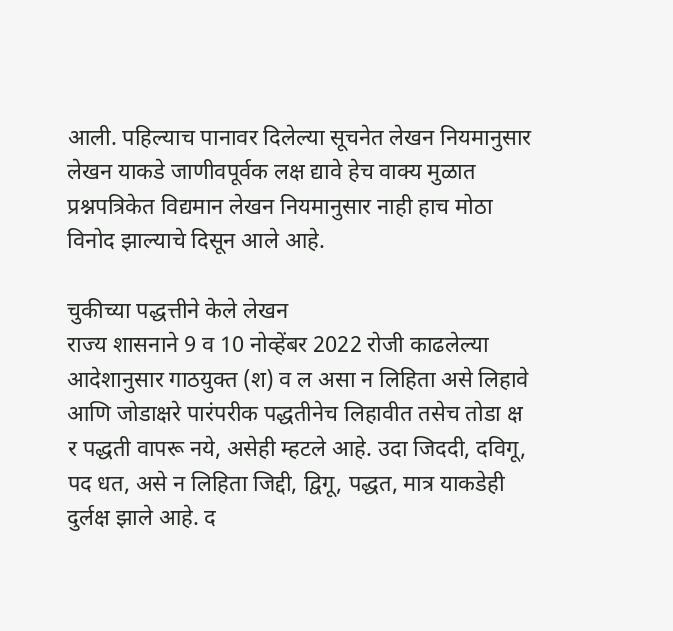आली. पहिल्याच पानावर दिलेल्या सूचनेत लेखन नियमानुसार लेखन याकडे जाणीवपूर्वक लक्ष द्यावे हेच वाक्य मुळात प्रश्नपत्रिकेत विद्यमान लेखन नियमानुसार नाही हाच मोठा विनोद झाल्याचे दिसून आले आहे.

चुकीच्या पद्धत्तीने केले लेखन
राज्य शासनाने 9 व 10 नोव्हेंबर 2022 रोजी काढलेल्या आदेशानुसार गाठयुक्त (श) व ल असा न लिहिता असे लिहावे आणि जोडाक्षरे पारंपरीक पद्धतीनेच लिहावीत तसेच तोडा क्ष र पद्धती वापरू नये, असेही म्हटले आहे. उदा जिददी, दविगू, पद धत, असे न लिहिता जिद्दी, द्विगू, पद्धत, मात्र याकडेही दुर्लक्ष झाले आहे. द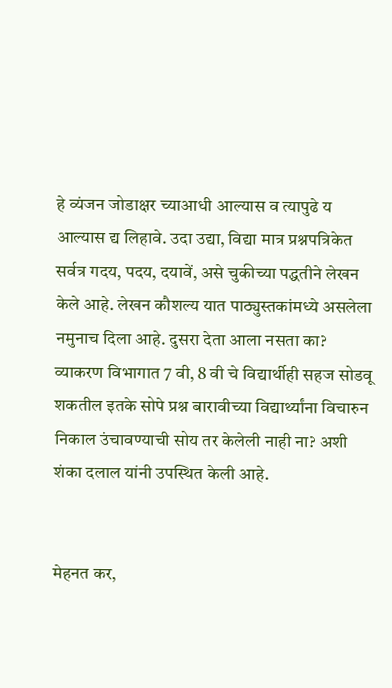हे व्यंजन जोडाक्षर च्याआधी आल्यास व त्यापुढे य आल्यास द्य लिहावे. उदा उद्या, विद्या मात्र प्रश्नपत्रिकेत सर्वत्र गदय, पदय, दयावें, असे चुकीच्या पद्धतीने लेखन केले आहे. लेखन कौशल्य यात पाठ्युस्तकांमध्ये असलेला नमुनाच दिला आहे. दुसरा देता आला नसता का? व्याकरण विभागात 7 वी, 8 वी चे विद्यार्थीही सहज सोडवू शकतील इतके सोपे प्रश्न बारावीच्या विद्यार्थ्यांना विचारुन निकाल उंचावण्याची सोय तर केलेली नाही ना? अशी शंका दलाल यांनी उपस्थित केली आहे.


मेहनत कर,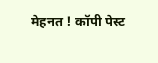मेहनत ! कॉपी पेस्ट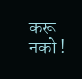करू नको !